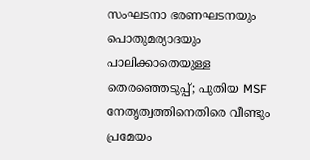സംഘടനാ ഭരണഘടനയും പൊതുമര്യാദയും പാലിക്കാതെയുള്ള തെരഞ്ഞെടുപ്പ്; പുതിയ MSF നേതൃത്വത്തിനെതിരെ വീണ്ടും പ്രമേയം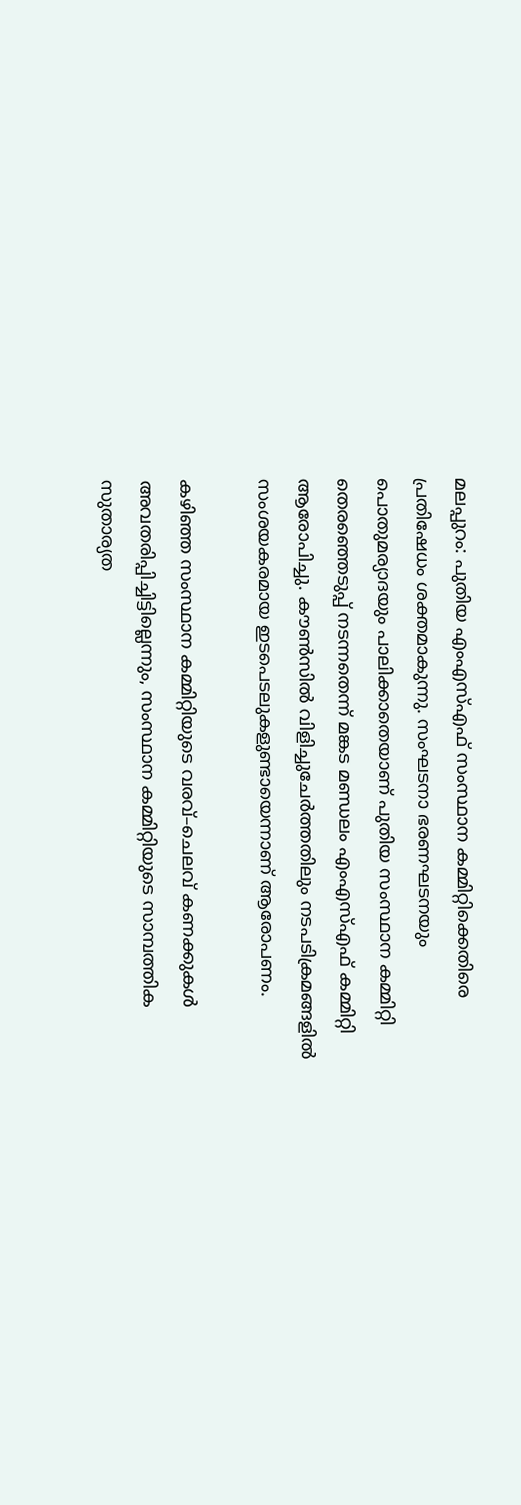മലപ്പുറം: പുതിയ എംഎസ്എഫ് സംസ്ഥാന കമ്മിറ്റിക്കെതിരെ പ്രതിഷേധം ശക്തമാകുന്നു. സംഘടനാ ഭരണഘടനയും പൊതുമര്യാദയും പാലിക്കാതെയാണ് പുതിയ സംസ്ഥാന കമ്മിറ്റി തെരഞ്ഞെടുപ്പ് നടന്നതെന്ന് മങ്കട മണ്ഡലം എംഎസ്എഫ് കമ്മിറ്റി ആരോപിച്ചു. കൗൺസിൽ വിളിച്ചുചേർത്തതിലും നടപടിക്രമങ്ങളിൽ സംശയകരമായ ഇടപെടലുകളുണ്ടായെന്നാണ് ആരോപണം.

കഴിഞ്ഞ സംസ്ഥാന കമ്മിറ്റിയുടെ വരവ്–ചെലവ് കണക്കുകൾ അവതരിപ്പിച്ചിട്ടില്ലെന്നും, സംസ്ഥാന കമ്മിറ്റിയുടെ സാമ്പത്തിക സുതാര്യത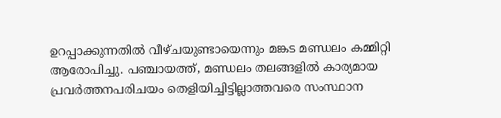ഉറപ്പാക്കുന്നതിൽ വീഴ്ചയുണ്ടായെന്നും മങ്കട മണ്ഡലം കമ്മിറ്റി ആരോപിച്ചു. പഞ്ചായത്ത്, മണ്ഡലം തലങ്ങളിൽ കാര്യമായ പ്രവർത്തനപരിചയം തെളിയിച്ചിട്ടില്ലാത്തവരെ സംസ്ഥാന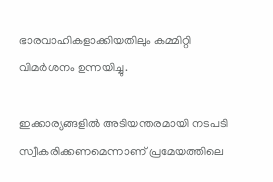ഭാരവാഹികളാക്കിയതിലും കമ്മിറ്റി വിമർശനം ഉന്നയിച്ചു.

ഇക്കാര്യങ്ങളിൽ അടിയന്തരമായി നടപടി സ്വീകരിക്കണമെന്നാണ് പ്രമേയത്തിലെ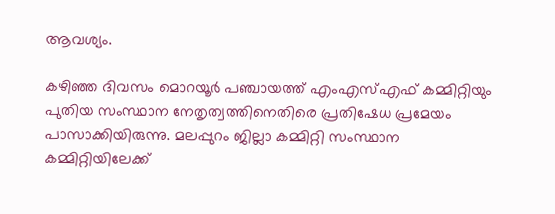ആവശ്യം.

കഴിഞ്ഞ ദിവസം മൊറയൂർ പഞ്ചായത്ത് എംഎസ്എഫ് കമ്മിറ്റിയും പുതിയ സംസ്ഥാന നേതൃത്വത്തിനെതിരെ പ്രതിഷേധ പ്രമേയം പാസാക്കിയിരുന്നു. മലപ്പുറം ജില്ലാ കമ്മിറ്റി സംസ്ഥാന കമ്മിറ്റിയിലേക്ക്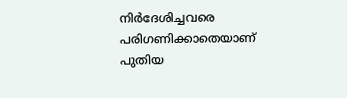നിർദേശിച്ചവരെ പരിഗണിക്കാതെയാണ് പുതിയ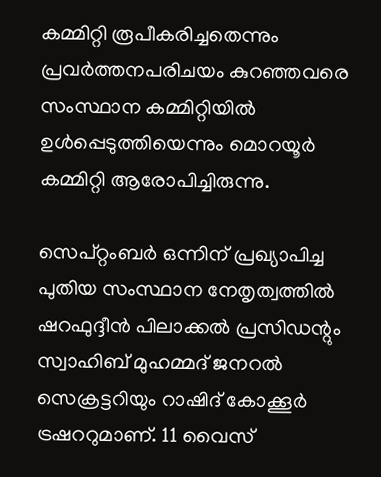കമ്മിറ്റി രൂപീകരിച്ചതെന്നും പ്രവർത്തനപരിചയം കുറഞ്ഞവരെ സംസ്ഥാന കമ്മിറ്റിയിൽ ഉൾപ്പെടുത്തിയെന്നും മൊറയൂർ കമ്മിറ്റി ആരോപിച്ചിരുന്നു.

സെപ്റ്റംബർ ഒന്നിന് പ്രഖ്യാപിച്ച പുതിയ സംസ്ഥാന നേതൃത്വത്തിൽ ഷറഫുദ്ദീൻ പിലാക്കൽ പ്രസിഡന്റും സ്വാഹിബ് മുഹമ്മദ് ജനറൽ സെക്രട്ടറിയും റാഷിദ് കോക്കൂർ ട്രഷററുമാണ്. 11 വൈസ്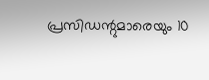പ്രസിഡന്റുമാരെയും 10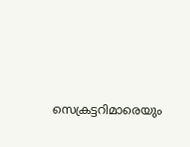സെക്രട്ടറിമാരെയും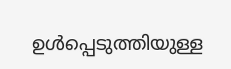ഉൾപ്പെടുത്തിയുള്ള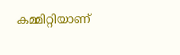കമ്മിറ്റിയാണ്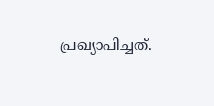പ്രഖ്യാപിച്ചത്.